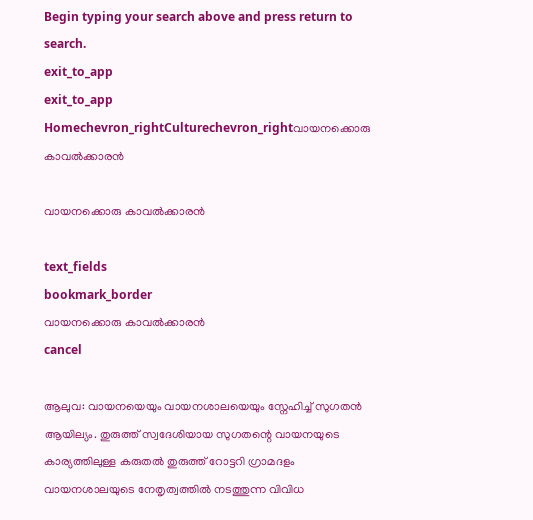Begin typing your search above and press return to search.
exit_to_app
exit_to_app
Homechevron_rightCulturechevron_rightവായനക്കൊരു കാവൽക്കാരൻ

വായനക്കൊരു കാവൽക്കാരൻ

text_fields
bookmark_border
വായനക്കൊരു കാവൽക്കാരൻ
cancel

ആലുവ: വായനയെയും വായനശാലയെയും സ്നേഹിച്ച് സുഗതൻ ആയില്യം. തുരുത്ത് സ്വദേശിയായ സുഗതന്റെ വായനയുടെ കാര്യത്തിലുള്ള കരുതൽ തുരുത്ത് റോട്ടറി ഗ്രാമദളം വായനശാലയുടെ നേതൃത്വത്തിൽ നടത്തുന്ന വിവിധ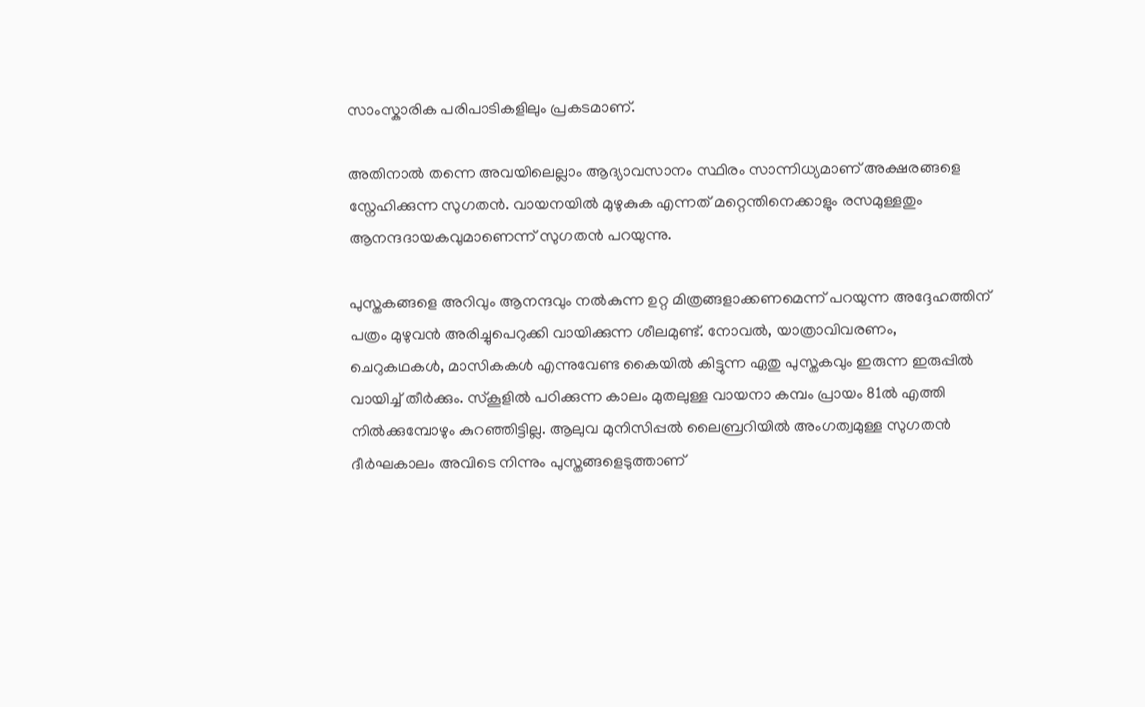സാംസ്കാരിക പരിപാടികളിലും പ്രകടമാണ്.

അതിനാൽ തന്നെ അവയിലെല്ലാം ആദ്യാവസാനം സ്ഥിരം സാന്നിധ്യമാണ് അക്ഷരങ്ങളെ സ്നേഹിക്കുന്ന സുഗതൻ. വായനയിൽ മുഴുകുക എന്നത് മറ്റെന്തിനെക്കാളും രസമുള്ളതും ആനന്ദദായകവുമാണെന്ന് സുഗതൻ പറയുന്നു.

പുസ്തകങ്ങളെ അറിവും ആനന്ദവും നൽകുന്ന ഉറ്റ മിത്രങ്ങളാക്കണമെന്ന് പറയുന്ന അദ്ദേഹത്തിന് പത്രം മുഴുവൻ അരിച്ചുപെറുക്കി വായിക്കുന്ന ശീലമുണ്ട്. നോവൽ, യാത്രാവിവരണം, ചെറുകഥകൾ, മാസികകൾ എന്നുവേണ്ട കൈയിൽ കിട്ടുന്ന ഏതു പുസ്തകവും ഇരുന്ന ഇരുപ്പിൽ വായിച്ച് തീർക്കും. സ്കൂളിൽ പഠിക്കുന്ന കാലം മുതലുള്ള വായനാ കമ്പം പ്രായം 81ൽ എത്തി നിൽക്കുമ്പോഴും കുറഞ്ഞിട്ടില്ല. ആലുവ മുനിസിപ്പൽ ലൈബ്രറിയിൽ അംഗത്വമുള്ള സുഗതൻ ദീർഘകാലം അവിടെ നിന്നും പുസ്തങ്ങളെടുത്താണ്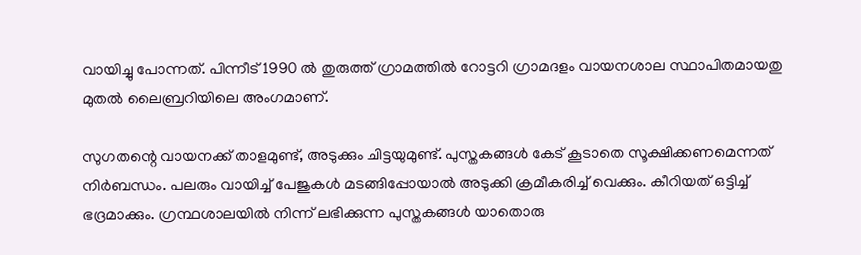വായിച്ചു പോന്നത്. പിന്നീട് 1990 ൽ തുരുത്ത് ഗ്രാമത്തിൽ റോട്ടറി ഗ്രാമദളം വായനശാല സ്ഥാപിതമായതു മുതൽ ലൈബ്രറിയിലെ അംഗമാണ്.

സുഗതന്റെ വായനക്ക് താളമുണ്ട്, അടുക്കും ചിട്ടയുമുണ്ട്. പുസ്തകങ്ങൾ കേട് കൂടാതെ സൂക്ഷിക്കണമെന്നത് നിർബന്ധം. പലരും വായിച്ച് പേജുകൾ മടങ്ങിപ്പോയാൽ അടുക്കി ക്രമീകരിച്ച് വെക്കും. കീറിയത് ഒട്ടിച്ച് ഭദ്രമാക്കും. ഗ്രന്ഥശാലയിൽ നിന്ന് ലഭിക്കുന്ന പുസ്തകങ്ങൾ യാതൊരു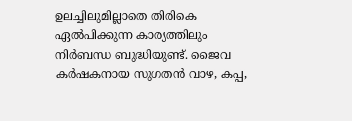ഉലച്ചിലുമില്ലാതെ തിരികെ ഏൽപിക്കുന്ന കാര്യത്തിലും നിർബന്ധ ബുദ്ധിയുണ്ട്. ജൈവ കർഷകനായ സുഗതൻ വാഴ, കപ്പ,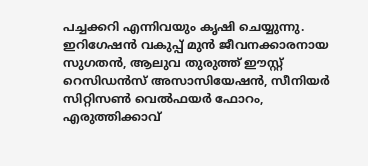പച്ചക്കറി എന്നിവയും കൃഷി ചെയ്യുന്നു. ഇറിഗേഷൻ വകുപ്പ് മുൻ ജീവനക്കാരനായ സുഗതൻ, ആലുവ തുരുത്ത് ഈസ്റ്റ് റെസിഡൻസ് അസാസിയേഷൻ, സീനിയർ സിറ്റിസൺ വെൽഫയർ ഫോറം, എരുത്തിക്കാവ്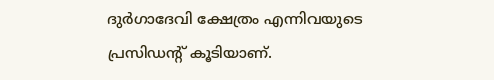ദുർഗാദേവി ക്ഷേത്രം എന്നിവയുടെ പ്രസിഡന്‍റ് കൂടിയാണ്.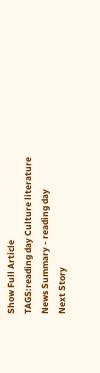Show Full Article
TAGS:reading day Culture literature
News Summary - reading day
Next Story